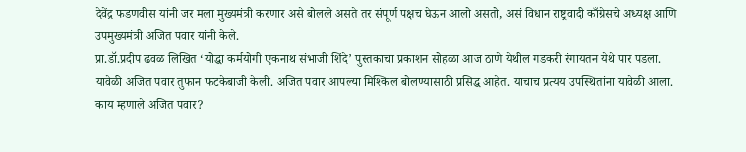देवेंद्र फडणवीस यांनी जर मला मुख्यमंत्री करणार असे बोलले असते तर संपूर्ण पक्षच घेऊन आलो असतो, असं विधान राष्ट्रवादी काँग्रेसचे अध्यक्ष आणि उपमुख्यमंत्री अजित पवार यांनी केले.
प्रा.डॉ.प्रदीप ढवळ लिखित ‘योद्धा कर्मयोगी एकनाथ संभाजी शिंदे’ पुस्तकाचा प्रकाशन सोहळा आज ठाणे येथील गडकरी रंगायतन येथे पार पडला. यावेळी अजित पवार तुफान फटकेबाजी केली. अजित पवार आपल्या मिश्किल बोलण्यासाठी प्रसिद्ध आहेत. याचाच प्रत्यय उपस्थितांना यावेळी आला.
काय म्हणाले अजित पवार?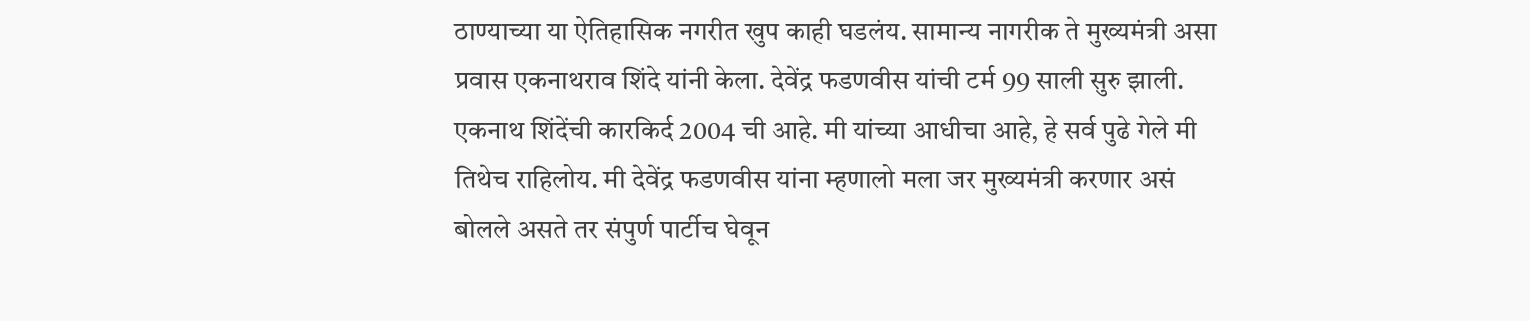ठाण्याच्या या ऐतिहासिक नगरीत खुप काही घडलंय. सामान्य नागरीक ते मुख्यमंत्री असा प्रवास एकनाथराव शिंदे यांनी केला. देवेंद्र फडणवीस यांची टर्म 99 साली सुरु झाली. एकनाथ शिंदेंची कारकिर्द 2004 ची आहे. मी यांच्या आधीचा आहे, हे सर्व पुढे गेले मी तिथेच राहिलोय. मी देवेंद्र फडणवीस यांना म्हणालो मला जर मुख्यमंत्री करणार असं बोलले असते तर संपुर्ण पार्टीच घेवून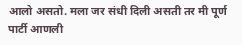आलो असतो. मला जर संधी दिली असती तर मी पूर्ण पार्टी आणली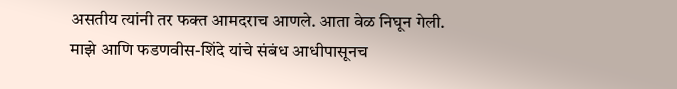असतीय त्यांनी तर फक्त आमदराच आणले. आता वेळ निघून गेली. माझे आणि फडणवीस-शिंदे यांचे संबंध आधीपासूनच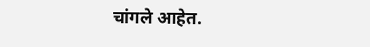चांगले आहेत.